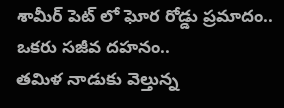శామీర్ పెట్ లో ఘోర రోడ్డు ప్రమాదం.. ఒకరు సజీవ దహనం..
తమిళ నాడుకు వెల్తున్న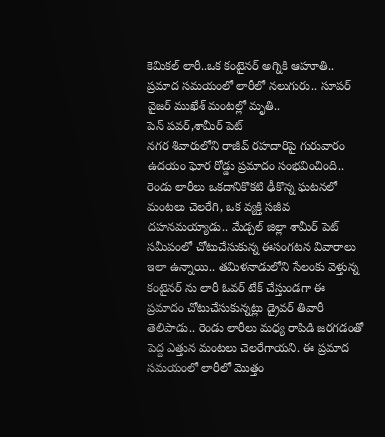కెమికల్ లారీ..ఒక కంటైనర్ అగ్నికి ఆహూతి..
ప్రమాద సమయంలో లారీలో నలుగురు.. సూపర్ వైజర్ ముఖేశ్ మంటల్లో మృతి..
పెన్ పవర్,శామీర్ పెట్
నగర శివారులోని రాజీవ్ రహదారిపై గురువారం ఉదయం ఘోర రోడ్డు ప్రమాదం సంభవించింది.. రెండు లారీలు ఒకదానికొకటి ఢీకొన్న ఘటనలో మంటలు చెలరేగి, ఒక వ్యక్తి సజీవ దహనమయ్యాడు.. మేడ్చల్ జిల్లా శామీర్ పెట్ సమీపంలో చోటుచేసుకున్న ఈసంగటన వివారాలు ఇలా ఉన్నాయి.. తమిళనాడులోని సేలంకు వెళ్తున్న కంటైనర్ ను లారీ ఓవర్ టేక్ చేస్తుండగా ఈ ప్రమాదం చోటుచేసుకున్నట్లు డ్రైవర్ తివారీ తెలిపాడు.. రెండు లారీలు మధ్య రాపిడి జరగడంతో పెద్ద ఎత్తున మంటలు చెలరేగాయని. ఈ ప్రమాద సమయంలో లారీలో మొత్తం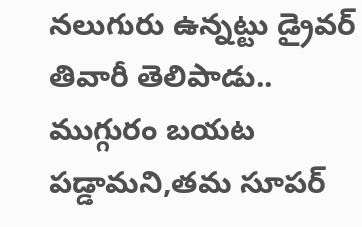నలుగురు ఉన్నట్టు డ్రైవర్ తివారీ తెలిపాడు.. ముగ్గురం బయట పడ్డామని,తమ సూపర్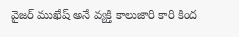వైజర్ ముఖేష్ అనే వ్యక్తి కాలుజారి కారి కింద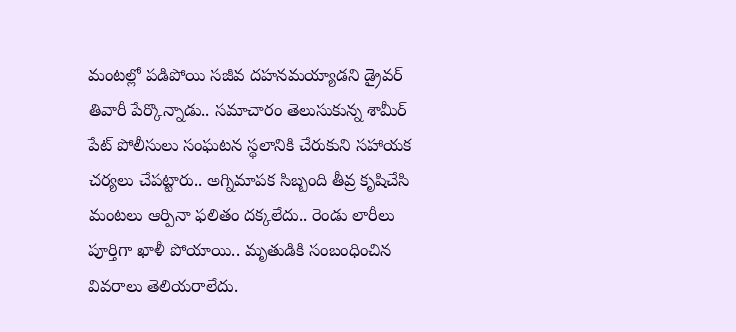మంటల్లో పడిపోయి సజీవ దహనమయ్యాడని డ్రైవర్ తివారీ పేర్కొన్నాడు.. సమాచారం తెలుసుకున్న శామీర్ పేట్ పోలీసులు సంఘటన స్థలానికి చేరుకుని సహాయక చర్యలు చేపట్టారు.. అగ్నిమాపక సిబ్బంది తీవ్ర కృషిచేసి మంటలు ఆర్పినా ఫలితం దక్కలేదు.. రెండు లారీలు పూర్తిగా ఖాళీ పోయాయి.. మృతుడికి సంబంధించిన వివరాలు తెలియరాలేదు.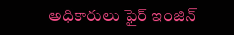అధికారులు ఫైర్ ఇంజిన్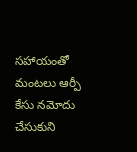సహాయంతో మంటలు ఆర్పీ కేసు నమోదు చేసుకుని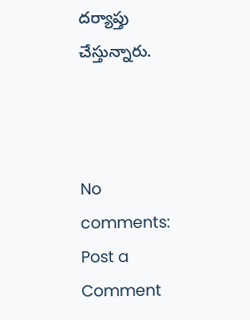దర్యాప్తు చేస్తున్నారు.



No comments:
Post a Comment